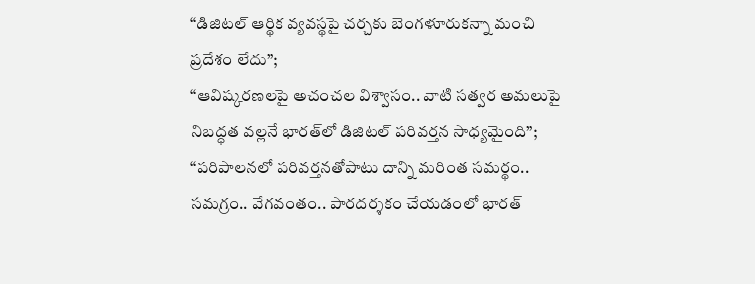“డిజిటల్ ఆర్థిక వ్యవస్థపై చర్చకు బెంగళూరుకన్నా మంచి ప్రదేశం లేదు”;
“ఆవిష్కరణలపై అచంచల విశ్వాసం.. వాటి సత్వర అమలుపై నిబద్ధత వల్లనే భారత్‌లో డిజిటల్ పరివర్తన సాధ్యమైంది”;
“పరిపాలనలో పరివర్తనతోపాటు దాన్ని మరింత సమర్థం.. సమగ్రం.. వేగవంతం.. పారదర్శకం చేయడంలో భారత్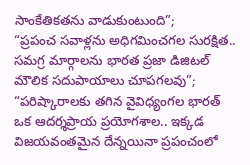సాంకేతికతను వాడుకుంటుంది”;
“ప్రపంచ సవాళ్లను అధిగమించగల సురక్షిత.. సమగ్ర మార్గాలను భారత ప్రజా డిజిటల్ మౌలిక సదుపాయాలు చూపగలవు”;
“పరిష్కారాలకు తగిన వైవిధ్యంగల భారత్ ఒక ఆదర్శప్రాయ ప్రయోగశాల.. ఇక్కడ విజయవంతమైన దేన్నయినా ప్రపంచంలో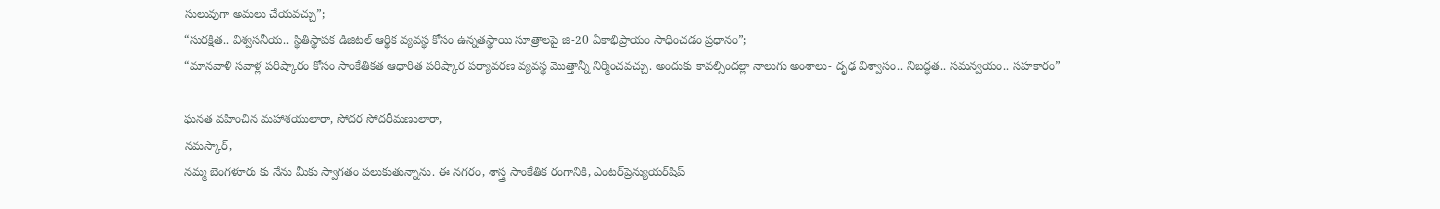సులువుగా అమలు చేయవచ్చు”;
“సురక్షిత.. విశ్వసనీయ.. స్థితిస్థాపక డిజిటల్ ఆర్థిక వ్యవస్థ కోసం ఉన్నతస్థాయి సూత్రాలపై జి-20 ఏకాభిప్రాయం సాధించడం ప్రధానం”;
“మానవాళి సవాళ్ల పరిష్కారం కోసం సాంకేతికత ఆధారిత పరిష్కార పర్యావరణ వ్యవస్థ మొత్తాన్నీ నిర్మించవచ్చు. అందుకు కావల్సిందల్లా నాలుగు అంశాలు- దృఢ విశ్వాసం.. నిబద్ధత.. సమన్వయం.. సహకారం”

ఘనత వహించిన మహాశయులారా, సోదర సోదరీమణులారా,
నమస్కార్‌,
నమ్మ బెంగళూరు కు నేను మీకు స్వాగతం పలుకుతున్నాను. ఈ నగరం, శాస్త్ర సాంకేతిక రంగానికి, ఎంటర్‌ప్రెన్యుయర్‌షిప్‌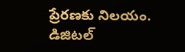ప్రేరణకు నిలయం. డిజిటల్‌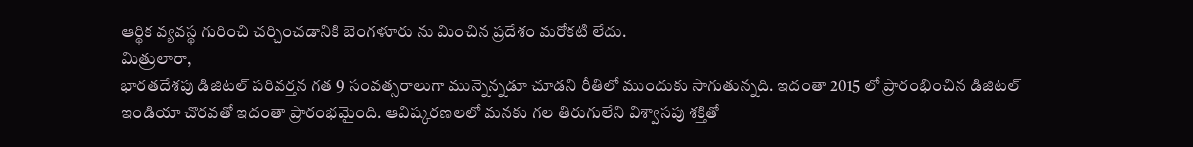ఆర్థిక వ్యవస్థ గురించి చర్చించడానికి బెంగళూరు ను మించిన ప్రదేశం మరోకటి లేదు.
మిత్రులారా,
భారతదేశపు డిజిటల్‌ పరివర్తన గత 9 సంవత్సరాలుగా మున్నెన్నడూ చూడని రీతిలో ముందుకు సాగుతున్నది. ఇదంతా 2015 లో ప్రారంభించిన డిజిటల్‌ ఇండియా చొరవతో ఇదంతా ప్రారంభమైంది. ఆవిష్కరణలలో మనకు గల తిరుగులేని విశ్వాసపు శక్తితో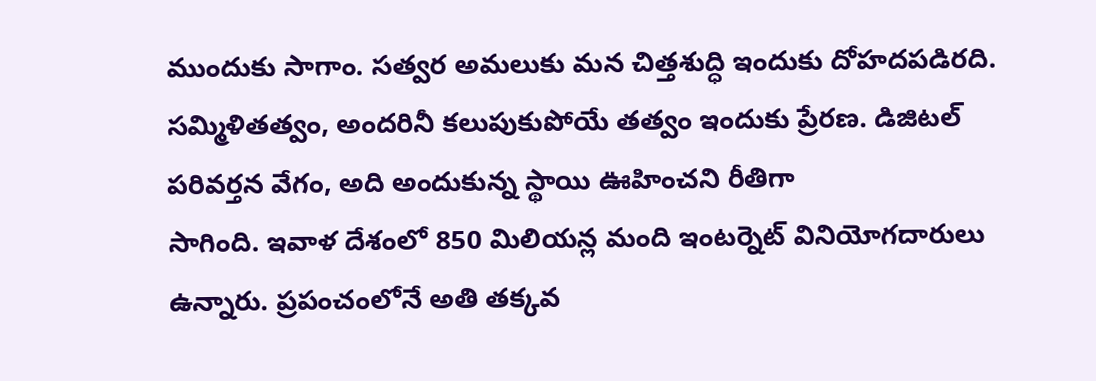ముందుకు సాగాం. సత్వర అమలుకు మన చిత్తశుద్ధి ఇందుకు దోహదపడిరది. సమ్మిళితత్వం, అందరినీ కలుపుకుపోయే తత్వం ఇందుకు ప్రేరణ. డిజిటల్‌ పరివర్తన వేగం, అది అందుకున్న స్థాయి ఊహించని రీతిగా
సాగింది. ఇవాళ దేశంలో 850 మిలియన్ల మంది ఇంటర్నెట్‌ వినియోగదారులు ఉన్నారు. ప్రపంచంలోనే అతి తక్కవ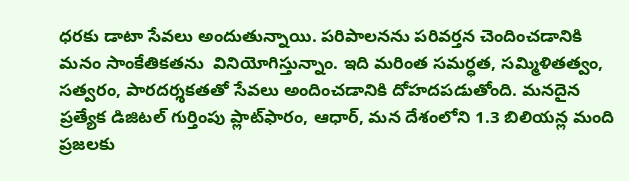ధరకు డాటా సేవలు అందుతున్నాయి. పరిపాలనను పరివర్తన చెందించడానికి మనం సాంకేతికతను  వినియోగిస్తున్నాం. ఇది మరింత సమర్ధత, సమ్మిళితత్వం, సత్వరం, పారదర్శకతతో సేవలు అందించడానికి దోహదపడుతోంది. మనదైన ప్రత్యేక డిజిటల్‌ గుర్తింపు ప్లాట్‌ఫారం, ఆధార్‌, మన దేశంలోని 1.3 బిలియన్ల మంది ప్రజలకు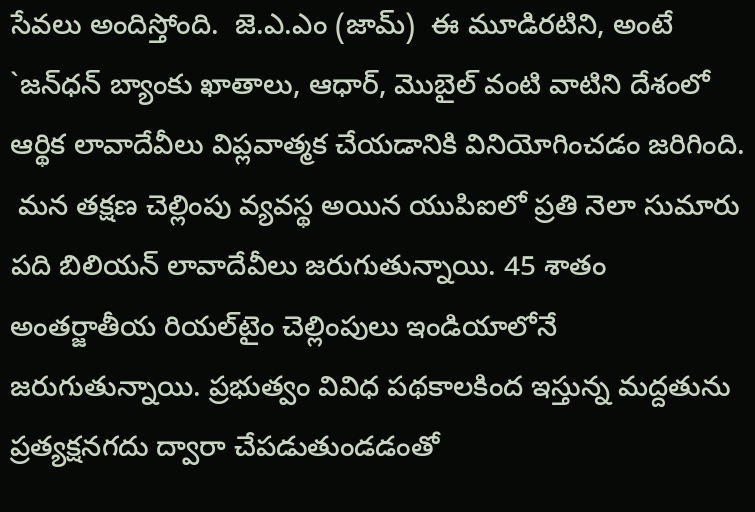సేవలు అందిస్తోంది.  జె.ఎ.ఎం (జామ్‌)  ఈ మూడిరటిని, అంటే `జన్‌ధన్‌ బ్యాంకు ఖాతాలు, ఆధార్‌, మొబైల్‌ వంటి వాటిని దేశంలో ఆర్థిక లావాదేవీలు విప్లవాత్మక చేయడానికి వినియోగించడం జరిగింది.
 మన తక్షణ చెల్లింపు వ్యవస్థ అయిన యుపిఐలో ప్రతి నెలా సుమారు పది బిలియన్‌ లావాదేవీలు జరుగుతున్నాయి. 45 శాతం అంతర్జాతీయ రియల్‌టైం చెల్లింపులు ఇండియాలోనే జరుగుతున్నాయి. ప్రభుత్వం వివిధ పథకాలకింద ఇస్తున్న మద్దతును ప్రత్యక్షనగదు ద్వారా చేపడుతుండడంతో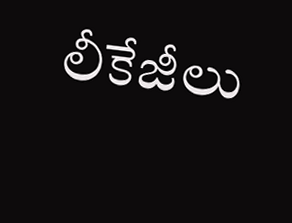లీకేజీలు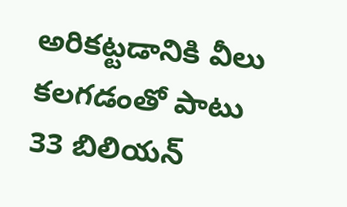అరికట్టడానికి వీలు కలగడంతో పాటు 33 బిలియన్‌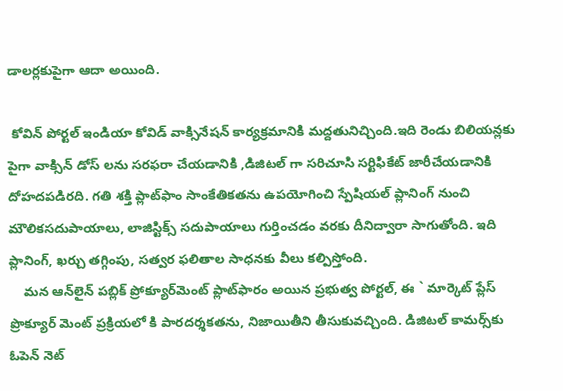డాలర్లకుపైగా ఆదా అయింది.

 కోవిన్‌ పోర్టల్‌ ఇండియా కోవిడ్‌ వాక్సినేషన్‌ కార్యక్రమానికి మద్దతునిచ్చింది.ఇది రెండు బిలియన్లకు పైగా వాక్సిన్‌ డోస్‌ లను సరఫరా చేయడానికి ,డిజిటల్‌ గా సరిచూసి సర్టిఫికేట్‌ జారీచేయడానికి దోహదపడిరది. గతి శక్తి ప్లాట్‌ఫాం సాంకేతికతను ఉపయోగించి స్పేషియల్‌ ప్లానింగ్‌ నుంచి మౌలికసదుపాయాలు, లాజిస్టిక్స్‌ సదుపాయాలు గుర్తించడం వరకు దీనిద్వారా సాగుతోంది. ఇది ప్లానింగ్‌, ఖర్చు తగ్గింపు, సత్వర ఫలితాల సాధనకు వీలు కల్పిస్తోంది.
    మన ఆన్‌లైన్‌ పబ్లిక్‌ ప్రోక్యూర్‌మెంట్‌ ప్లాట్‌ఫారం అయిన ప్రభుత్వ పోర్టల్‌, ఈ ` మార్కెట్‌ ప్లేస్‌ ప్రొక్యూర్‌ మెంట్‌ ప్రక్రియలో కి పారదర్శకతను, నిజాయితీని తీసుకువచ్చింది. డిజిటల్‌ కామర్స్‌కు ఓపెన్‌ నెట్‌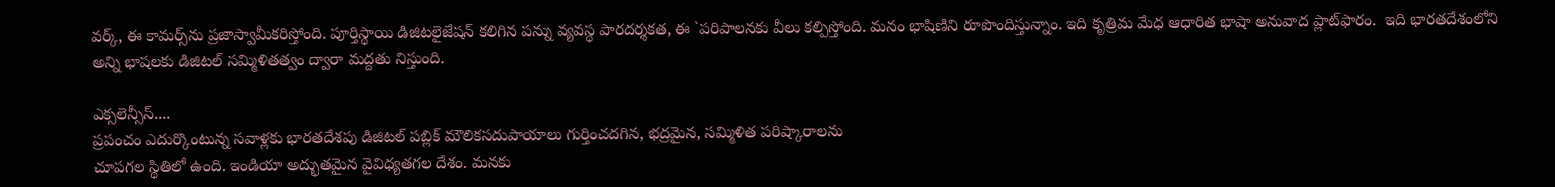వర్క్‌, ఈ కామర్స్‌ను ప్రజాస్వామీకరిస్తోంది. పూర్తిస్థాయి డిజిటలైజేషన్‌ కలిగిన పన్ను వ్యవస్థ పారదర్శకత, ఈ `పరిపాలనకు వీలు కల్పిస్తోంది. మనం భాషిణిని రూపొందిస్తున్నాం. ఇది కృత్రిమ మేధ ఆధారిత భాషా అనువాద ప్లాట్‌ఫారం.  ఇది భారతదేశంలోని అన్ని భాషలకు డిజిటల్‌ సమ్మిళితత్వం ద్వారా మద్దతు నిస్తుంది.

ఎక్సలెన్సీస్‌....
ప్రపంచం ఎదుర్కొంటున్న సవాళ్లకు భారతదేశపు డిజిటల్‌ పబ్లిక్‌ మౌలికసదుపాయాలు గుర్తించదగిన, భద్రమైన, సమ్మిళిత పరిష్కారాలను
చూపగల స్థితిలో ఉంది. ఇండియా అద్భుతమైన వైవిధ్యతగల దేశం. మనకు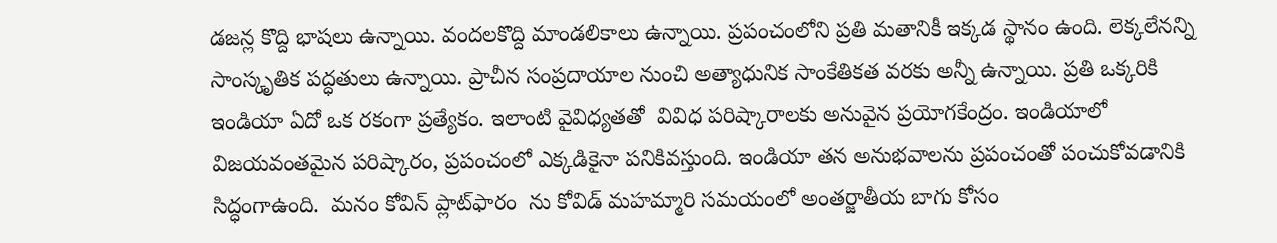డజన్ల కొద్ది భాషలు ఉన్నాయి. వందలకొద్ది మాండలికాలు ఉన్నాయి. ప్రపంచంలోని ప్రతి మతానికీ ఇక్కడ స్థానం ఉంది. లెక్కలేనన్ని సాంస్కృతిక పద్ధతులు ఉన్నాయి. ప్రాచీన సంప్రదాయాల నుంచి అత్యాధునిక సాంకేతికత వరకు అన్నీ ఉన్నాయి. ప్రతి ఒక్కరికి ఇండియా ఏదో ఒక రకంగా ప్రత్యేకం. ఇలాంటి వైవిధ్యతతో  వివిధ పరిష్కారాలకు అనువైన ప్రయోగకేంద్రం. ఇండియాలో విజయవంతమైన పరిష్కారం, ప్రపంచంలో ఎక్కడికైనా పనికివస్తుంది. ఇండియా తన అనుభవాలను ప్రపంచంతో పంచుకోవడానికి సిద్ధంగాఉంది.  మనం కోవిన్‌ ప్లాట్‌ఫారం  ను కోవిడ్‌ మహమ్మారి సమయంలో అంతర్జాతీయ బాగు కోసం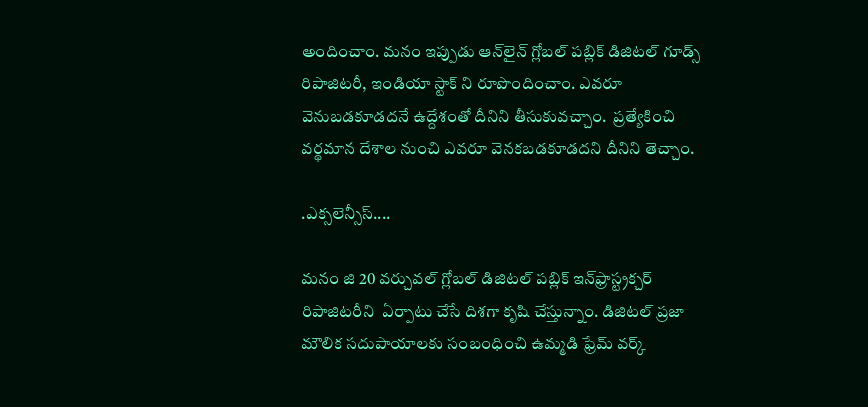అందించాం. మనం ఇప్పుడు ఆన్‌లైన్‌ గ్లోబల్‌ పబ్లిక్‌ డిజిటల్‌ గూడ్స్‌ రిపాజిటరీ, ఇండియా స్టాక్‌ ని రూపొందించాం. ఎవరూ వెనుబడకూడదనే ఉద్దేశంతో దీనిని తీసుకువచ్చాం.  ప్రత్యేకించి వర్థమాన దేశాల నుంచి ఎవరూ వెనకబడకూడదని దీనిని తెచ్చాం.

.ఎక్సలెన్సీస్‌....

మనం జి 20 వర్చువల్‌ గ్లోబల్‌ డిజిటల్‌ పబ్లిక్‌ ఇన్‌ఫ్రాస్ట్రక్చర్‌ రిపాజిటరీని  ఏర్పాటు చేసే దిశగా కృషి చేస్తున్నాం. డిజిటల్‌ ప్రజా మౌలిక సదుపాయాలకు సంబంధించి ఉమ్మడి ఫ్రేమ్‌ వర్క్‌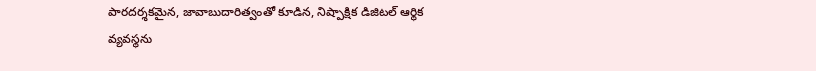పారదర్శకమైన, జావాబుదారిత్వంతో కూడిన, నిష్పాక్షిక డిజిటల్‌ ఆర్థిక వ్యవస్థను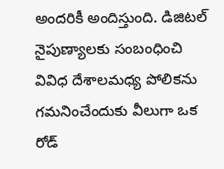అందరికీ అందిస్తుంది. డిజిటల్‌ నైపుణ్యాలకు సంబంధించి వివిధ దేశాలమధ్య పోలికను గమనించేందుకు వీలుగా ఒక రోడ్‌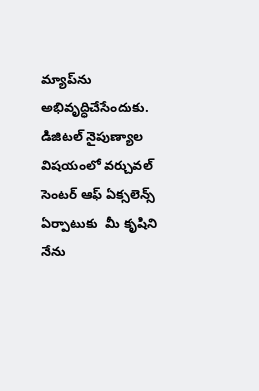మ్యాప్‌ను అభివృద్ధిచేసేందుకు. డిజిటల్‌ నైపుణ్యాల విషయంలో వర్చువల్‌ సెంటర్‌ ఆఫ్‌ ఏక్సలెన్స్‌ ఏర్పాటుకు  మీ కృషిని నేను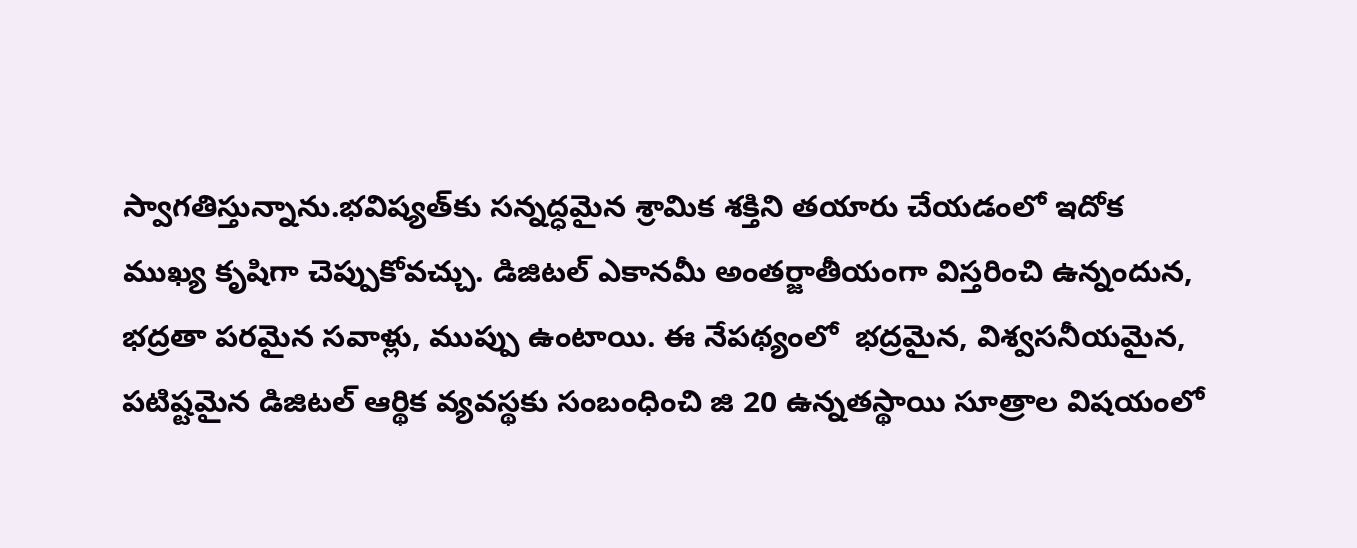స్వాగతిస్తున్నాను.భవిష్యత్‌కు సన్నద్ధమైన శ్రామిక శక్తిని తయారు చేయడంలో ఇదోక ముఖ్య కృషిగా చెప్పుకోవచ్చు. డిజిటల్‌ ఎకానమీ అంతర్జాతీయంగా విస్తరించి ఉన్నందున, భద్రతా పరమైన సవాళ్లు, ముప్పు ఉంటాయి. ఈ నేపథ్యంలో  భద్రమైన, విశ్వసనీయమైన, పటిష్టమైన డిజిటల్‌ ఆర్థిక వ్యవస్థకు సంబంధించి జి 20 ఉన్నతస్థాయి సూత్రాల విషయంలో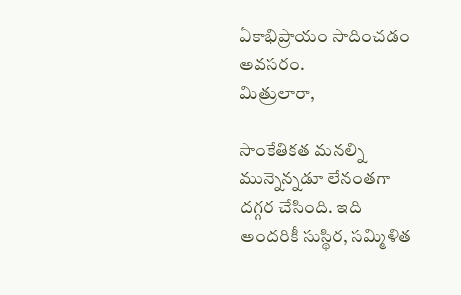ఏకాభిప్రాయం సాదించడం అవసరం.
మిత్రులారా,

సాంకేతికత మనల్ని మున్నెన్నడూ లేనంతగా దగ్గర చేసింది. ఇది అందరికీ సుస్థిర, సమ్మిళిత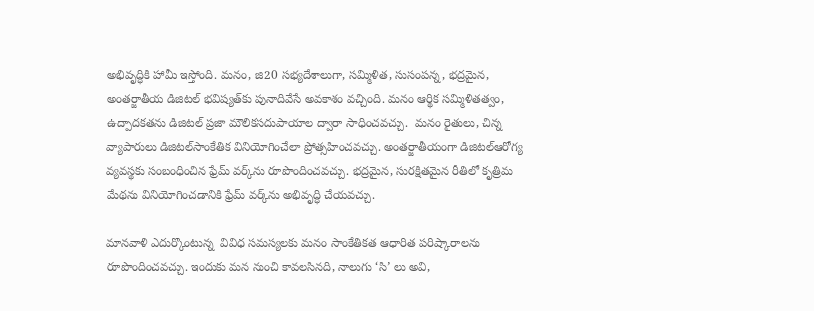అభివృద్ధికి హామీ ఇస్తోంది. మనం, జి20 సభ్యదేశాలుగా, సమ్మిళిత, సుసంపన్న, భద్రమైన, అంతర్జాతీయ డిజిటల్‌ భవిష్యత్‌కు పునాదివేసే అవకాశం వచ్చింది. మనం ఆర్థిక సమ్మిళితత్వం, ఉద్పాదకతను డిజిటల్‌ ప్రజా మౌలికసదుపాయాల ద్వారా సాధించవచ్చు.  మనం రైతులు, చిన్న వ్యాపారులు డిజిటల్‌సాంకేతిక వినియోగించేలా ప్రోత్సహించవచ్చు. అంతర్జాతీయంగా డిజిటల్‌ఆరోగ్య వ్యవస్థకు సంబంధించిన ఫ్రేమ్‌ వర్క్‌ను రూపొందించవచ్చు. భద్రమైన, సురక్షితమైన రీతిలో కృత్రిమ మేథను వినియోగించడానికి ఫ్రేమ్‌ వర్క్‌ను అభివృద్ధి చేయవచ్చు.

మానవాళి ఎదుర్కొంటున్న  వివిధ సమస్యలకు మనం సాంకేతికత ఆధారిత పరిష్కారాలను రూపొందించవచ్చు. ఇందుకు మన నుంచి కావలసినది, నాలుగు ‘సి’ లు అవి,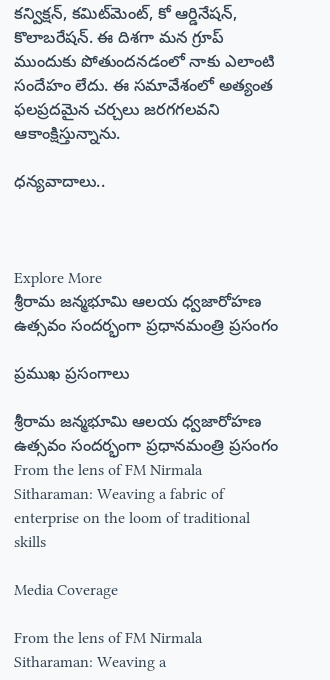కన్విక్షన్‌, కమిట్‌మెంట్‌, కో ఆర్డినేషన్‌, కొలాబరేషన్‌. ఈ దిశగా మన గ్రూప్‌ ముందుకు పోతుందనడంలో నాకు ఎలాంటి సందేహం లేదు. ఈ సమావేశంలో అత్యంత ఫలప్రదమైన చర్చలు జరగగలవని ఆకాంక్షిస్తున్నాను.

ధన్యవాదాలు..



Explore More
శ్రీరామ జన్మభూమి ఆలయ ధ్వజారోహణ ఉత్సవం సందర్భంగా ప్రధానమంత్రి ప్రసంగం

ప్రముఖ ప్రసంగాలు

శ్రీరామ జన్మభూమి ఆలయ ధ్వజారోహణ ఉత్సవం సందర్భంగా ప్రధానమంత్రి ప్రసంగం
From the lens of FM Nirmala Sitharaman: Weaving a fabric of enterprise on the loom of traditional skills

Media Coverage

From the lens of FM Nirmala Sitharaman: Weaving a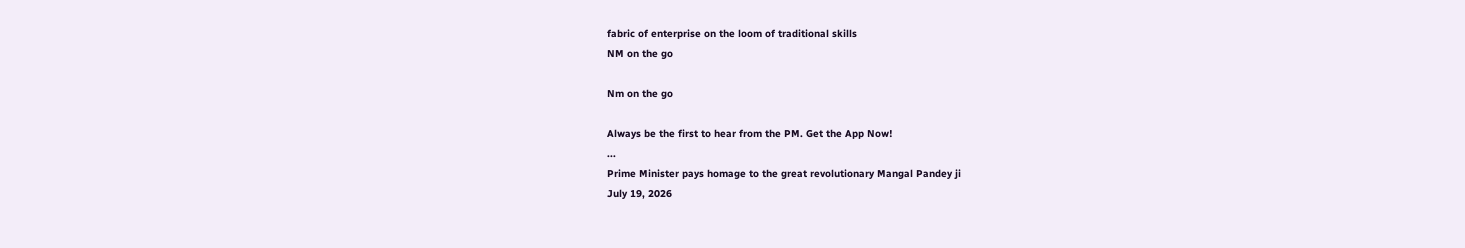fabric of enterprise on the loom of traditional skills
NM on the go

Nm on the go

Always be the first to hear from the PM. Get the App Now!
...
Prime Minister pays homage to the great revolutionary Mangal Pandey ji
July 19, 2026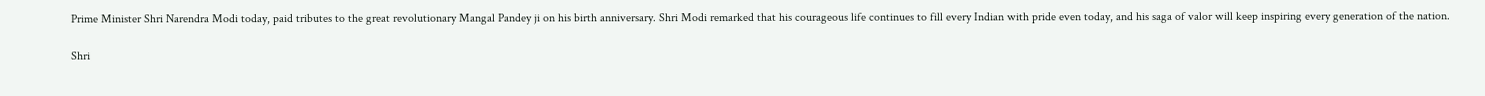Prime Minister Shri Narendra Modi today, paid tributes to the great revolutionary Mangal Pandey ji on his birth anniversary. Shri Modi remarked that his courageous life continues to fill every Indian with pride even today, and his saga of valor will keep inspiring every generation of the nation.

Shri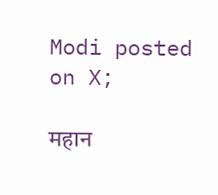Modi posted on X;

महान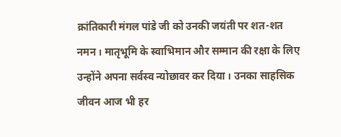क्रांतिकारी मंगल पांडे जी को उनकी जयंती पर शत-शत नमन। मातृभूमि के स्वाभिमान और सम्मान की रक्षा के लिए उन्होंने अपना सर्वस्व न्योछावर कर दिया। उनका साहसिक जीवन आज भी हर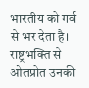भारतीय को गर्व से भर देता है। राष्ट्रभक्ति से ओतप्रोत उनकी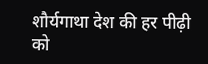शौर्यगाथा देश की हर पीढ़ी को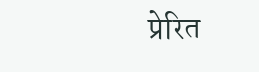प्रेरित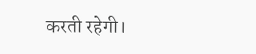करती रहेगी।